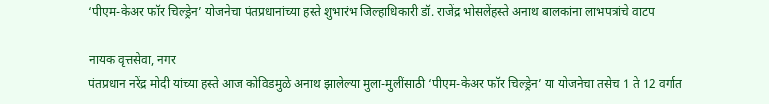‘पीएम-केअर फॉर चिल्ड्रेन’ योजनेचा पंतप्रधानांच्या हस्ते शुभारंभ जिल्हाधिकारी डॉ. राजेंद्र भोसलेंहस्ते अनाथ बालकांना लाभपत्रांचे वाटप

नायक वृत्तसेवा, नगर
पंतप्रधान नरेंद्र मोदी यांच्या हस्ते आज कोविडमुळे अनाथ झालेल्या मुला-मुलींसाठी ‘पीएम-केअर फॉर चिल्ड्रेन’ या योजनेचा तसेच 1 ते 12 वर्गात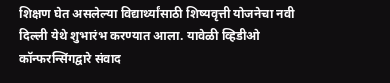शिक्षण घेत असलेल्या विद्यार्थ्यांसाठी शिष्यवृत्ती योजनेचा नवी दिल्ली येथे शुभारंभ करण्यात आला. यावेळी व्हिडीओ कॉन्फरन्सिंगद्वारे संवाद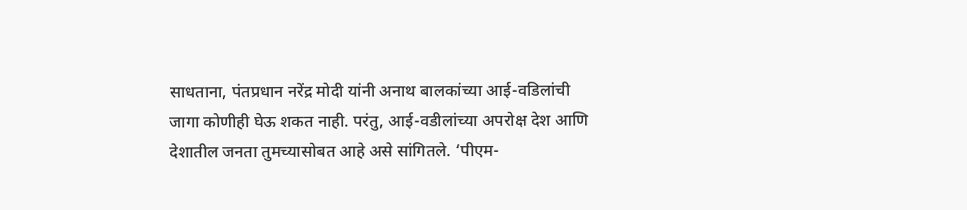साधताना, पंतप्रधान नरेंद्र मोदी यांनी अनाथ बालकांच्या आई-वडिलांची जागा कोणीही घेऊ शकत नाही. परंतु, आई-वडीलांच्या अपरोक्ष देश आणि देशातील जनता तुमच्यासोबत आहे असे सांगितले. ‘पीएम-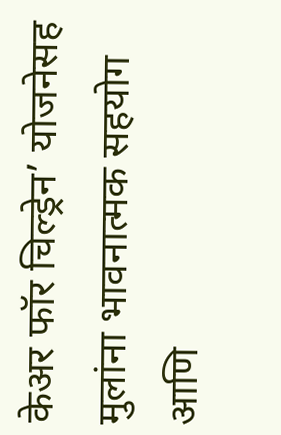केअर फॉर चिल्ड्रेन’ योजनेसह मुलांना भावनात्मक सहयोग आणि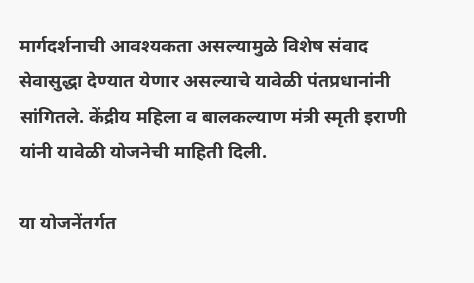मार्गदर्शनाची आवश्यकता असल्यामुळे विशेष संवाद सेवासुद्धा देण्यात येणार असल्याचे यावेळी पंतप्रधानांनी सांगितले. केंद्रीय महिला व बालकल्याण मंत्री स्मृती इराणी यांनी यावेळी योजनेची माहिती दिली.

या योजनेंतर्गत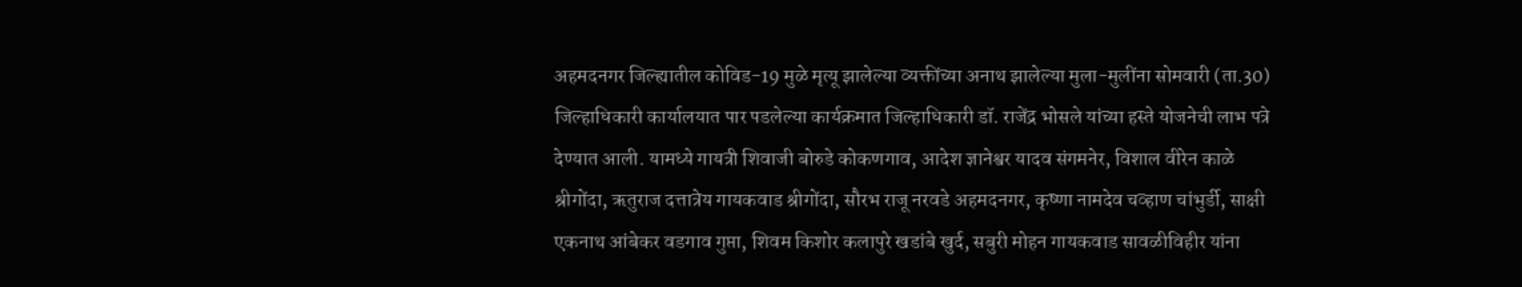अहमदनगर जिल्ह्यातील कोविड-19 मुळे मृत्यू झालेल्या व्यक्तींच्या अनाथ झालेल्या मुला-मुलींना सोमवारी (ता.30) जिल्हाधिकारी कार्यालयात पार पडलेल्या कार्यक्रमात जिल्हाधिकारी डॉ. राजेंद्र भोसले यांच्या हस्ते योजनेची लाभ पत्रे देण्यात आली. यामध्ये गायत्री शिवाजी बोरुडे कोकणगाव, आदेश ज्ञानेश्वर यादव संगमनेर, विशाल वीरेन काळे श्रीगोंदा, ऋतुराज दत्तात्रेय गायकवाड श्रीगोंदा, सौरभ राजू नरवडे अहमदनगर, कृष्णा नामदेव चव्हाण चांभुर्डी, साक्षी एकनाथ आंबेकर वडगाव गुप्ता, शिवम किशोर कलापुरे खडांबे खुर्द, सबुरी मोहन गायकवाड सावळीविहीर यांना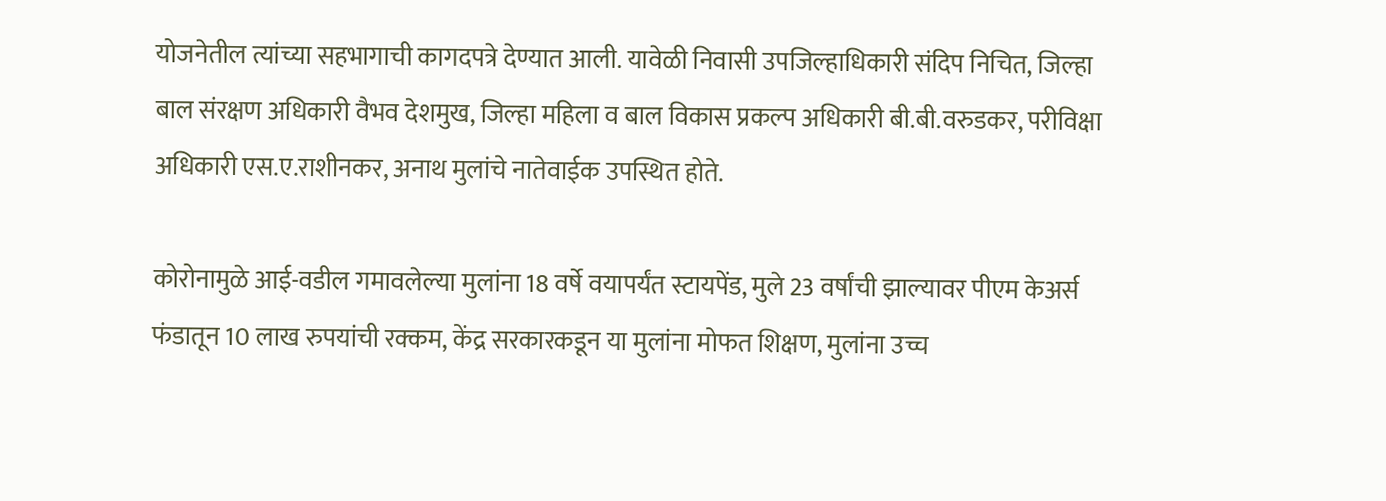योजनेतील त्यांच्या सहभागाची कागदपत्रे देण्यात आली. यावेळी निवासी उपजिल्हाधिकारी संदिप निचित, जिल्हा बाल संरक्षण अधिकारी वैभव देशमुख, जिल्हा महिला व बाल विकास प्रकल्प अधिकारी बी.बी.वरुडकर, परीविक्षा अधिकारी एस.ए.राशीनकर, अनाथ मुलांचे नातेवाईक उपस्थित होते.

कोरोनामुळे आई-वडील गमावलेल्या मुलांना 18 वर्षे वयापर्यंत स्टायपेंड, मुले 23 वर्षांची झाल्यावर पीएम केअर्स फंडातून 10 लाख रुपयांची रक्कम, केंद्र सरकारकडून या मुलांना मोफत शिक्षण, मुलांना उच्च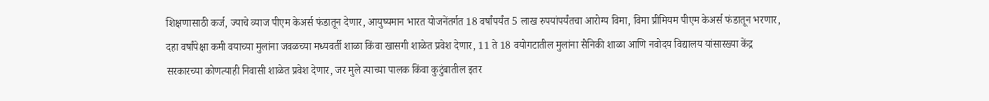शिक्षणासाठी कर्ज, ज्याचे व्याज पीएम केअर्स फंडातून देणार, आयुष्यमान भारत योजनेंतर्गत 18 वर्षांपर्यंत 5 लाख रुपयांपर्यंतचा आरोग्य विमा, विमा प्रीमियम पीएम केअर्स फंडातून भरणार, दहा वर्षांपेक्षा कमी वयाच्या मुलांना जवळच्या मध्यवर्ती शाळा किंवा खासगी शाळेत प्रवेश देणार, 11 ते 18 वयोगटातील मुलांना सैनिकी शाळा आणि नवोदय विद्यालय यांसारख्या केंद्र सरकारच्या कोणत्याही निवासी शाळेत प्रवेश देणार, जर मुले त्याच्या पालक किंवा कुटुंबातील इतर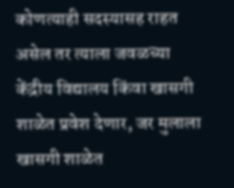कोणत्याही सदस्यासह राहत असेल तर त्याला जवळच्या केंद्रीय विद्यालय किंवा खासगी शाळेत प्रवेश देणार, जर मुलाला खासगी शाळेत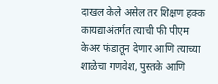दाखल केले असेल तर शिक्षण हक्क कायद्याअंतर्गत त्याची फी पीएम केअर फंडातून देणार आणि त्याच्या शाळेचा गणवेश, पुस्तके आणि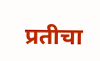प्रतीचा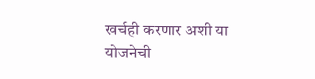खर्चही करणार अशी या योजनेची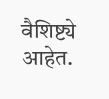वैशिष्ट्ये आहेत.